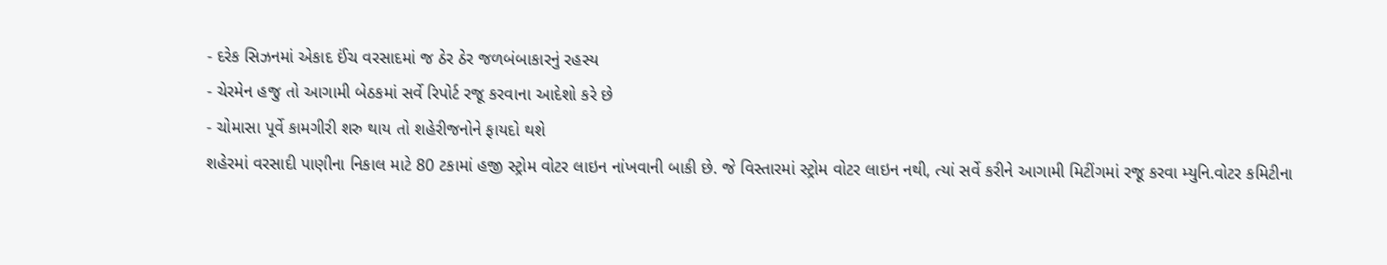- દરેક સિઝનમાં એકાદ ઈંચ વરસાદમાં જ ઠેર ઠેર જળબંબાકારનું રહસ્ય
- ચેરમેન હજુ તો આગામી બેઠકમાં સર્વે રિપોર્ટ રજૂ કરવાના આદેશો કરે છે
- ચોમાસા પૂર્વે કામગીરી શરુ થાય તો શહેરીજનોને ફાયદો થશે
શહેરમાં વરસાદી પાણીના નિકાલ માટે 80 ટકામાં હજી સ્ટ્રોમ વોટર લાઇન નાંખવાની બાકી છે. જે વિસ્તારમાં સ્ટ્રોમ વોટર લાઇન નથી, ત્યાં સર્વે કરીને આગામી મિટીંગમાં રજૂ કરવા મ્યુનિ.વોટર કમિટીના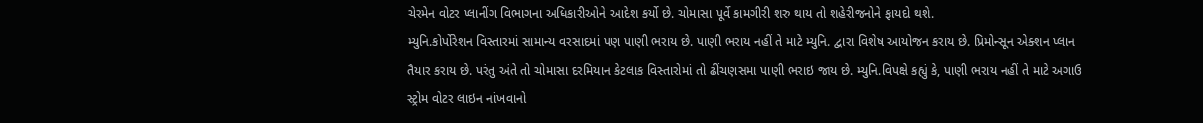ચેરમેન વોટર પ્લાનીંગ વિભાગના અધિકારીઓને આદેશ કર્યો છે. ચોમાસા પૂર્વે કામગીરી શરુ થાય તો શહેરીજનોને ફાયદો થશે.
મ્યુનિ.કોર્પોરેશન વિસ્તારમાં સામાન્ય વરસાદમાં પણ પાણી ભરાય છે. પાણી ભરાય નહીં તે માટે મ્યુનિ. દ્વારા વિશેષ આયોજન કરાય છે. પ્રિમોન્સૂન એક્શન પ્લાન તૈયાર કરાય છે. પરંતુ અંતે તો ચોમાસા દરમિયાન કેટલાક વિસ્તારોમાં તો ઢીંચણસમા પાણી ભરાઇ જાય છે. મ્યુનિ.વિપક્ષે કહ્યું કે, પાણી ભરાય નહીં તે માટે અગાઉ સ્ટ્રોમ વોટર લાઇન નાંખવાનો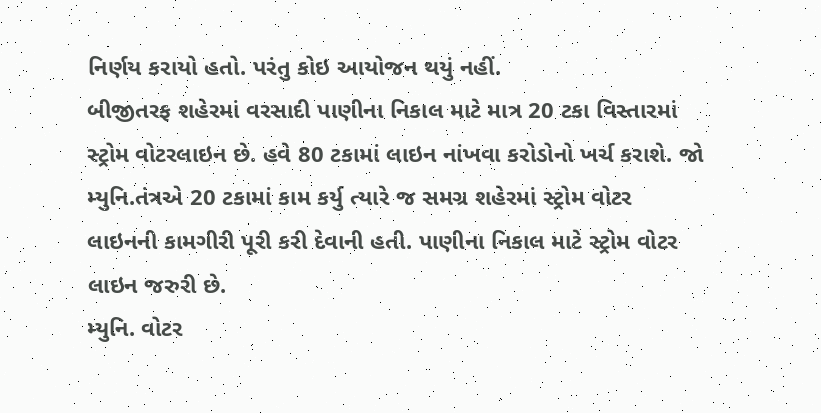નિર્ણય કરાયો હતો. પરંતુ કોઇ આયોજન થયું નહીં.
બીજીતરફ શહેરમાં વરસાદી પાણીના નિકાલ માટે માત્ર 20 ટકા વિસ્તારમાં સ્ટ્રોમ વોટરલાઇન છે. હવે 80 ટકામાં લાઇન નાંખવા કરોડોનો ખર્ચ કરાશે. જો મ્યુનિ.તંત્રએ 20 ટકામાં કામ કર્યુ ત્યારે જ સમગ્ર શહેરમાં સ્ટ્રોમ વોટર લાઇનની કામગીરી પૂરી કરી દેવાની હતી. પાણીના નિકાલ માટે સ્ટ્રોમ વોટર લાઇન જરુરી છે.
મ્યુનિ. વોટર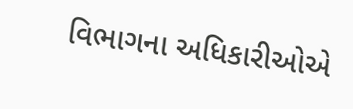વિભાગના અધિકારીઓએ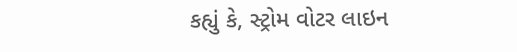કહ્યું કે, સ્ટ્રોમ વોટર લાઇન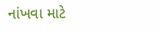નાંખવા માટે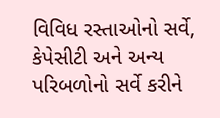વિવિધ રસ્તાઓનો સર્વે, કેપેસીટી અને અન્ય પરિબળોનો સર્વે કરીને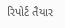રિપોર્ટ તૈયાર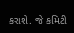કરાશે. જે કમિટી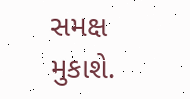સમક્ષ મુકાશે.